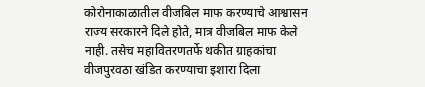कोरोनाकाळातील वीजबिल माफ करण्याचे आश्वासन राज्य सरकारने दिले होते, मात्र वीजबिल माफ केले नाही. तसेच महावितरणतर्फे थकीत ग्राहकांचा वीजपुरवठा खंडित करण्याचा इशारा दिला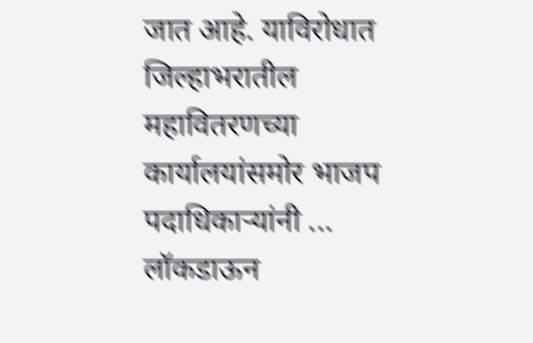जात आहे. याविरोधात जिल्हाभरातील महावितरणच्या कार्यालयांसमोर भाजप पदाधिकाऱ्यांनी ...
लॉकडाऊन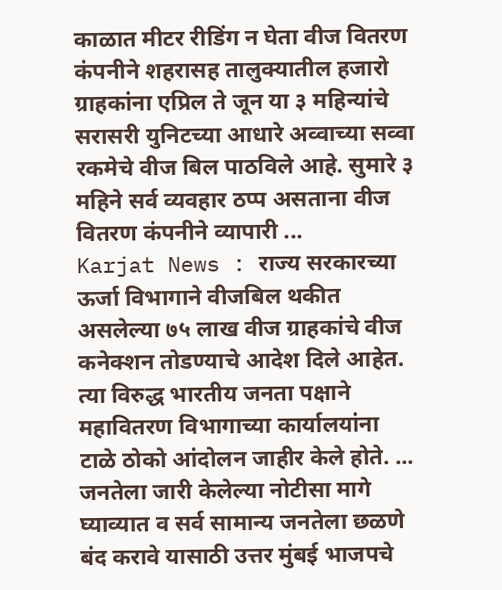काळात मीटर रीडिंग न घेता वीज वितरण कंपनीने शहरासह तालुक्यातील हजारो ग्राहकांना एप्रिल ते जून या ३ महिन्यांचे सरासरी युनिटच्या आधारे अव्वाच्या सव्वा रकमेचे वीज बिल पाठविले आहे. सुमारे ३ महिने सर्व व्यवहार ठप्प असताना वीज वितरण कंपनीने व्यापारी ...
Karjat News : राज्य सरकारच्या ऊर्जा विभागाने वीजबिल थकीत असलेल्या ७५ लाख वीज ग्राहकांचे वीज कनेक्शन तोडण्याचे आदेश दिले आहेत. त्या विरुद्ध भारतीय जनता पक्षाने महावितरण विभागाच्या कार्यालयांना टाळे ठोको आंदोलन जाहीर केले होते. ...
जनतेला जारी केलेल्या नोटीसा मागे घ्याव्यात व सर्व सामान्य जनतेला छळणे बंद करावे यासाठी उत्तर मुंबई भाजपचे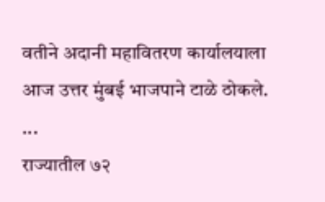वतीने अदानी महावितरण कार्यालयाला आज उत्तर मुंबई भाजपाने टाळे ठोकले. ...
राज्यातील ७२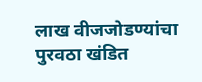लाख वीजजोडण्यांचा पुरवठा खंडित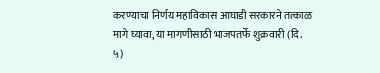करण्याचा निर्णय महाविकास आघाडी सरकारने तत्काळ मागे घ्यावा, या मागणीसाठी भाजपतर्फे शुक्रवारी (दि. ५)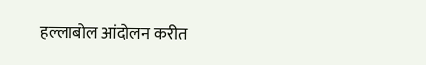हल्लाबोल आंदोलन करीत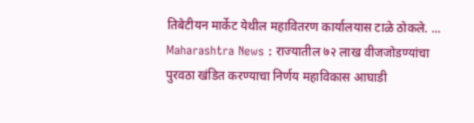तिबेटीयन मार्केट येथील महावितरण कार्यालयास टाळे ठोकले. ...
Maharashtra News : राज्यातील ७२ लाख वीजजोडण्यांचा पुरवठा खंडित करण्याचा निर्णय महाविकास आघाडी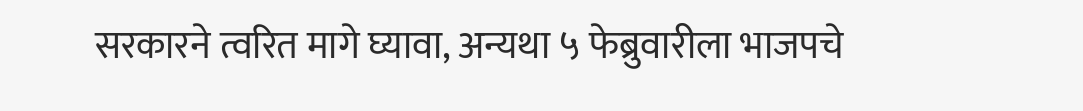सरकारने त्वरित मागे घ्यावा, अन्यथा ५ फेब्रुवारीला भाजपचे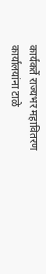कार्यकर्ते राज्यभर महावितरण कार्यालयांना टाळे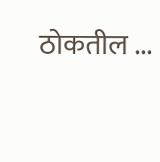ठोकतील ...